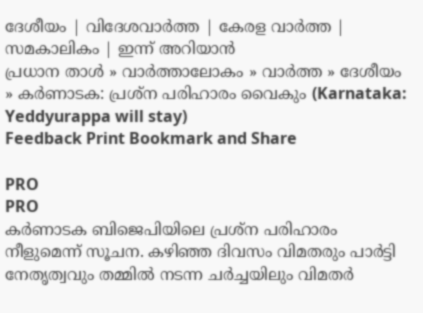ദേശീയം | വിദേശവാര്‍ത്ത | കേരള വാര്‍ത്ത | സമകാലികം | ഇന്ന് അറിയാന്‍
പ്രധാന താള്‍ » വാര്‍ത്താലോകം » വാര്‍ത്ത » ദേശീയം » കര്‍ണാടക: പ്രശ്ന പരിഹാരം വൈകും (Karnataka: Yeddyurappa will stay)
Feedback Print Bookmark and Share

PRO
PRO
കര്‍ണാടക ബിജെപിയിലെ പ്രശ്ന പരിഹാരം നീളുമെന്ന് സൂചന. കഴിഞ്ഞ ദിവസം വിമതരും പാര്‍ട്ടി നേതൃത്വവും തമ്മില്‍ നടന്ന ചര്‍ച്ചയിലും വിമതര്‍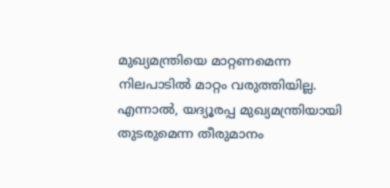മുഖ്യമന്ത്രിയെ മാറ്റണമെന്ന നിലപാടില്‍ മാറ്റം വരുത്തിയില്ല. എന്നാല്‍, യദ്യൂരപ്പ മുഖ്യമന്ത്രിയായി തുടരുമെന്ന തീരുമാനം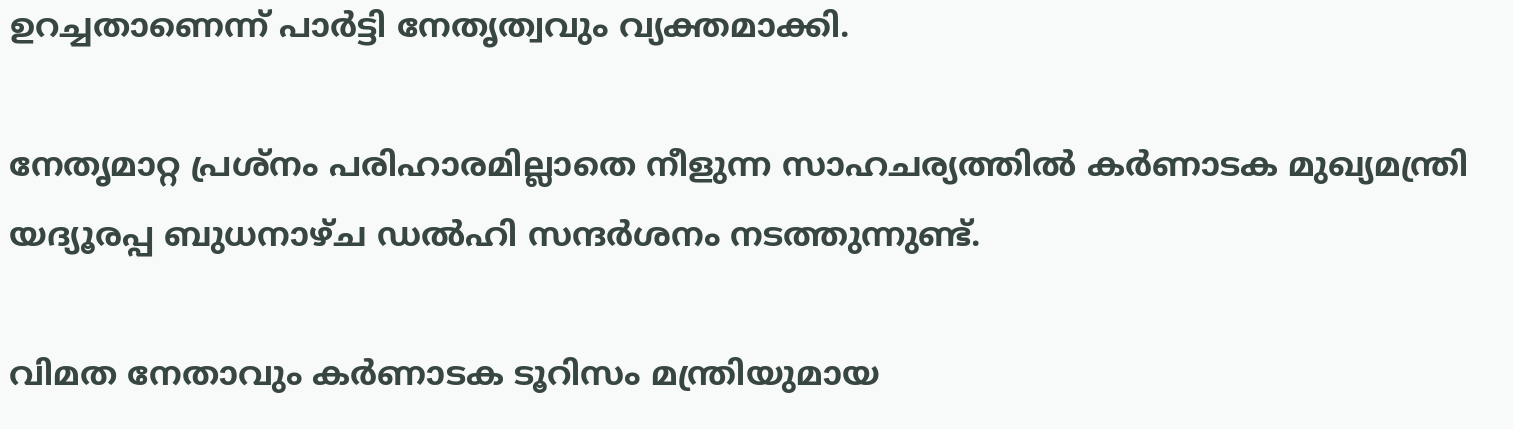ഉറച്ചതാണെന്ന് പാര്‍ട്ടി നേതൃത്വവും വ്യക്തമാക്കി.

നേതൃമാറ്റ പ്രശ്നം പരിഹാരമില്ലാതെ നീളുന്ന സാഹചര്യത്തില്‍ കര്‍ണാടക മുഖ്യമന്ത്രി യദ്യൂരപ്പ ബുധനാഴ്ച ഡല്‍ഹി സന്ദര്‍ശനം നടത്തുന്നുണ്ട്.

വിമത നേതാവും കര്‍ണാടക ടൂറിസം മന്ത്രിയുമായ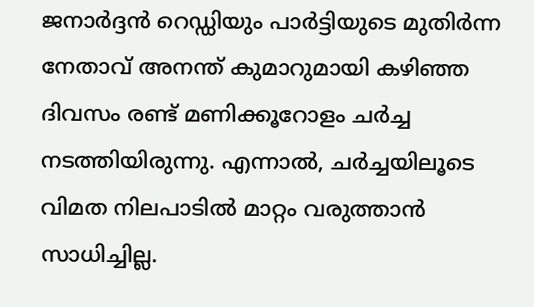ജനാര്‍ദ്ദന്‍ റെഡ്ഡിയും പാര്‍ട്ടിയുടെ മുതിര്‍ന്ന നേതാവ് അനന്ത് കുമാറുമായി കഴിഞ്ഞ ദിവസം രണ്ട് മണിക്കൂറോളം ചര്‍ച്ച നടത്തിയിരുന്നു. എന്നാല്‍, ചര്‍ച്ചയിലൂടെ വിമത നിലപാടില്‍ മാറ്റം വരുത്താന്‍ സാധിച്ചില്ല.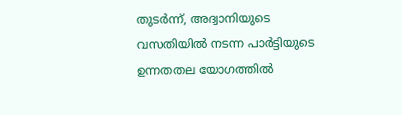തുടര്‍ന്ന്, അദ്വാനിയുടെ വസതിയില്‍ നടന്ന പാര്‍ട്ടിയുടെ ഉന്നതതല യോഗത്തില്‍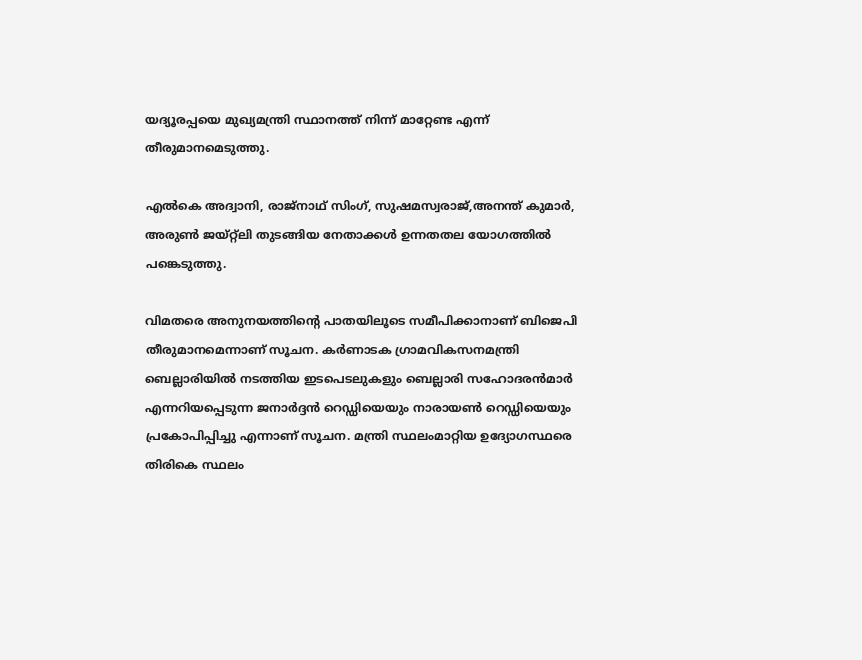യദ്യൂരപ്പയെ മുഖ്യമന്ത്രി സ്ഥാനത്ത് നിന്ന് മാറ്റേണ്ട എന്ന് തീരുമാനമെടുത്തു.

എല്‍കെ അദ്വാനി, രാജ്നാഥ് സിംഗ്, സുഷമസ്വരാജ്,അനന്ത് കുമാര്‍, അരുണ്‍ ജയ്റ്റ്ലി തുടങ്ങിയ നേതാക്കള്‍ ഉന്നതതല യോഗത്തില്‍ പങ്കെടുത്തു.

വിമതരെ അനുനയത്തിന്റെ പാതയിലൂടെ സമീപിക്കാനാണ് ബിജെപി തീരുമാനമെന്നാണ് സൂചന. കര്‍ണാടക ഗ്രാമവികസനമന്ത്രി ബെല്ലാരിയില്‍ നടത്തിയ ഇടപെടലുകളും ബെല്ലാരി സഹോദരന്‍‌മാര്‍ എന്നറിയപ്പെടുന്ന ജനാര്‍ദ്ദന്‍ റെഡ്ഡിയെയും നാരായണ്‍ റെഡ്ഡിയെയും പ്രകോപിപ്പിച്ചു എന്നാണ് സൂചന. മന്ത്രി സ്ഥലം‌മാറ്റിയ ഉദ്യോഗസ്ഥരെ തിരികെ സ്ഥലം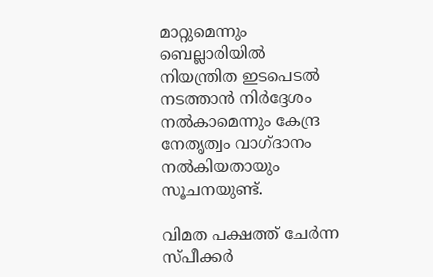മാറ്റുമെന്നും ബെല്ലാരിയില്‍ നിയന്ത്രിത ഇടപെടല്‍ നടത്താന്‍ നിര്‍ദ്ദേശം നല്‍കാമെന്നും കേന്ദ്ര നേതൃത്വം വാഗ്ദാനം നല്‍കിയതായും സൂചനയുണ്ട്.

വിമത പക്ഷത്ത് ചേര്‍ന്ന സ്പീക്കര്‍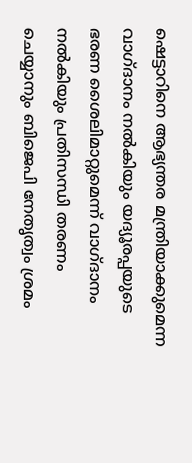ഷെട്ടാറിനെ ആഭ്യന്തര മന്ത്രിയാക്കുമെന്ന വാഗ്ദാനം നല്‍കിയും യദ്യൂരപ്പയുടെ ഭരണ ശൈലിമാറ്റുമെന്ന് വാഗ്ദാനം നല്‍കിയും പ്രതിസന്ധി തരണം ചെയ്യാനും ബിജെപി നേതൃത്വം ശ്രമം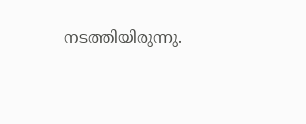നടത്തിയിരുന്നു.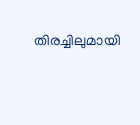തിരച്ചിലുമായി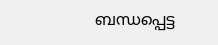ബന്ധപ്പെട്ട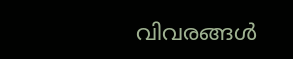വിവരങ്ങള്‍